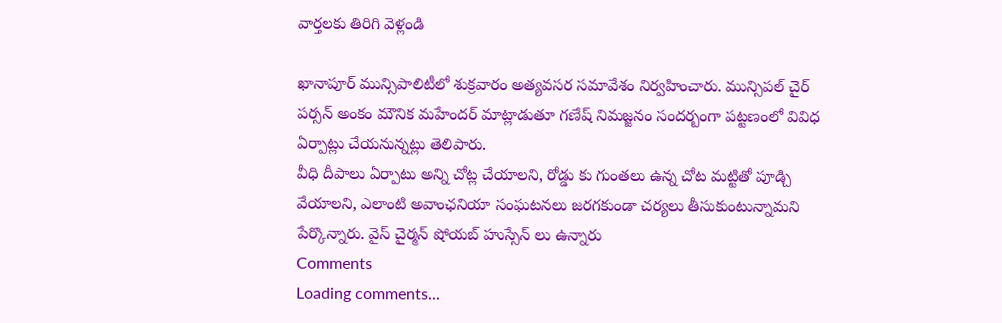వార్తలకు తిరిగి వెళ్లండి

ఖానాపూర్ మున్సిపాలిటీలో శుక్రవారం అత్యవసర సమావేశం నిర్వహించారు. మున్సిపల్ చైర్ పర్సన్ అంకం మౌనిక మహేందర్ మాట్లాడుతూ గణేష్ నిమజ్జనం సందర్బంగా పట్టణంలో వివిధ ఏర్పాట్లు చేయనున్నట్లు తెలిపారు.
వీధి దీపాలు ఏర్పాటు అన్ని చోట్ల చేయాలని, రోడ్డు కు గుంతలు ఉన్న చోట మట్టితో పూడ్చి వేయాలని, ఎలాంటి అవాంఛనియా సంఘటనలు జరగకుండా చర్యలు తీసుకుంటున్నామని పేర్కొన్నారు. వైస్ చైర్మన్ షోయబ్ హుస్సేన్ లు ఉన్నారు
Comments
Loading comments...